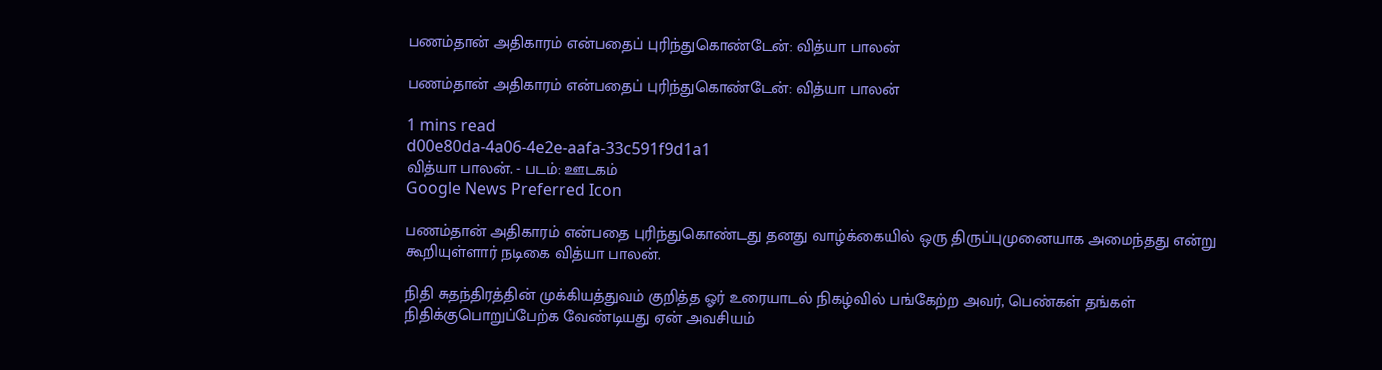பணம்தான் அதிகாரம் என்பதைப் புரிந்துகொண்டேன்: வித்யா பாலன்

பணம்தான் அதிகாரம் என்பதைப் புரிந்துகொண்டேன்: வித்யா பாலன்

1 mins read
d00e80da-4a06-4e2e-aafa-33c591f9d1a1
வித்யா பாலன். - படம்: ஊடகம்
Google News Preferred Icon

பணம்தான் அதிகாரம் என்பதை புரிந்துகொண்டது தனது வாழ்க்கையில் ஒரு திருப்புமுனையாக அமைந்தது என்று கூறியுள்ளார் நடிகை வித்யா பாலன்.

நிதி சுதந்திரத்தின் முக்கியத்துவம் குறித்த ஓர் உரையாடல் நிகழ்வில் பங்கேற்ற அவர், பெண்கள் தங்கள் நிதிக்குபொறுப்பேற்க வேண்டியது ஏன் அவசியம்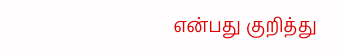என்பது குறித்து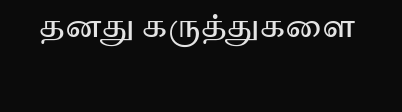தனது கருத்துகளை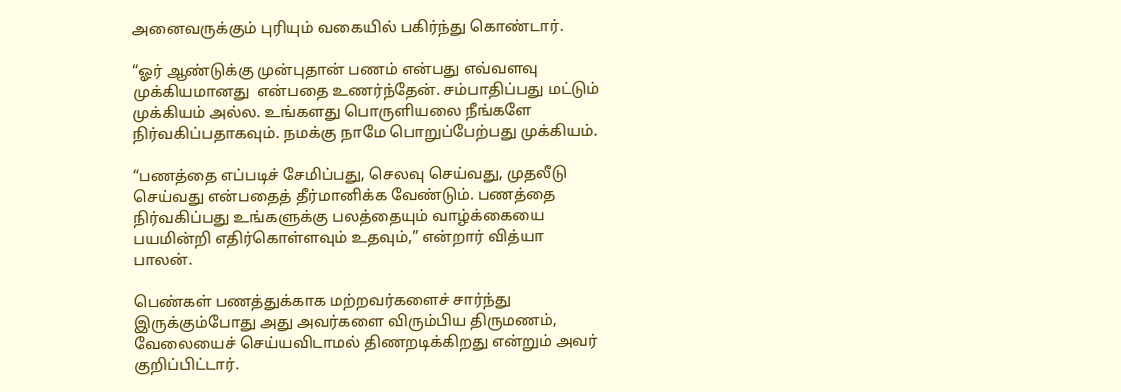அனைவருக்கும் புரியும் வகையில் பகிர்ந்து கொண்டார்.

“ஓர் ஆண்டுக்கு முன்புதான் பணம் என்பது எவ்வளவு முக்கியமானது  என்பதை உணர்ந்தேன். சம்பாதிப்பது மட்டும் முக்கியம் அல்ல. உங்களது பொருளியலை நீங்களே நிர்வகிப்பதாகவும். நமக்கு நாமே பொறுப்பேற்பது முக்கியம்.

“பணத்தை எப்படிச் சேமிப்பது, செலவு செய்வது, முதலீடு செய்வது என்பதைத் தீர்மானிக்க வேண்டும். பணத்தை நிர்வகிப்பது உங்களுக்கு பலத்தையும் வாழ்க்கையை பயமின்றி எதிர்கொள்ளவும் உதவும்,” என்றார் வித்யா பாலன்.

பெண்கள் பணத்துக்காக மற்றவர்களைச் சார்ந்து இருக்கும்போது அது அவர்களை விரும்பிய திருமணம், வேலையைச் செய்யவிடாமல் திணறடிக்கிறது என்றும் அவர் குறிப்பிட்டார்.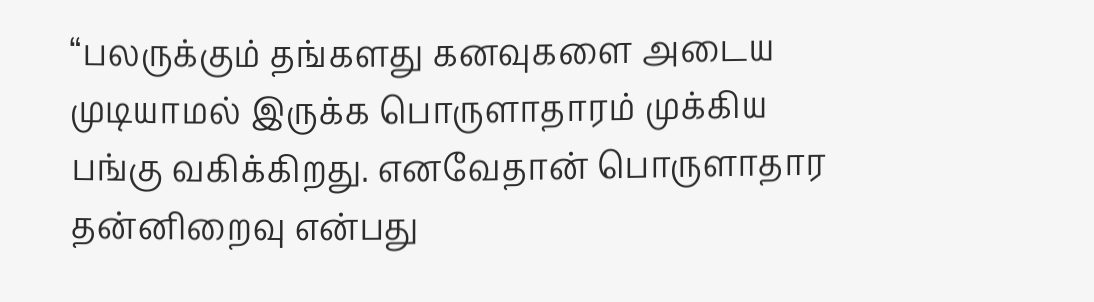“பலருக்கும் தங்களது கனவுகளை அடைய முடியாமல் இருக்க பொருளாதாரம் முக்கிய பங்கு வகிக்கிறது. எனவேதான் பொருளாதார தன்னிறைவு என்பது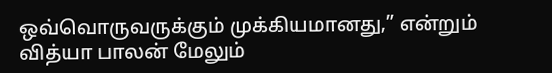ஒவ்வொருவருக்கும் முக்கியமானது,” என்றும் வித்யா பாலன் மேலும்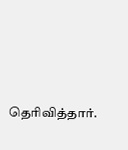தெரிவித்தார்.